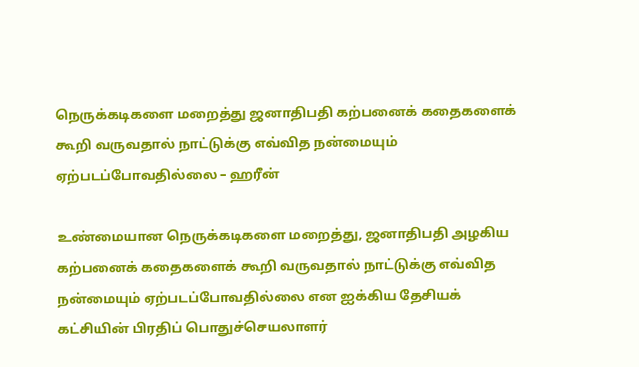நெருக்கடிகளை மறைத்து ஜனாதிபதி கற்பனைக் கதைகளைக் கூறி வருவதால் நாட்டுக்கு எவ்வித நன்மையும் ஏற்படப்போவதில்லை – ஹரீன்

உண்மையான நெருக்கடிகளை மறைத்து, ஜனாதிபதி அழகிய கற்பனைக் கதைகளைக் கூறி வருவதால் நாட்டுக்கு எவ்வித நன்மையும் ஏற்படப்போவதில்லை என ஐக்கிய தேசியக் கட்சியின் பிரதிப் பொதுச்செயலாளர்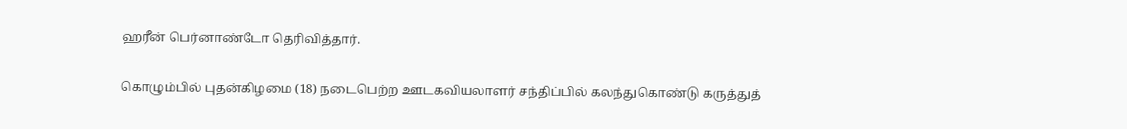ஹரீன் பெர்னாண்டோ தெரிவித்தார்.

கொழும்பில் புதன்கிழமை (18) நடைபெற்ற ஊடகவியலாளர் சந்திப்பில் கலந்துகொண்டு கருத்துத்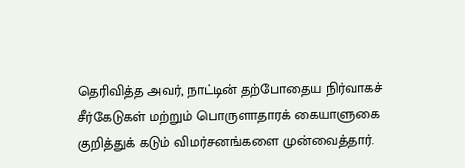தெரிவித்த அவர், நாட்டின் தற்போதைய நிர்வாகச் சீர்கேடுகள் மற்றும் பொருளாதாரக் கையாளுகை குறித்துக் கடும் விமர்சனங்களை முன்வைத்தார்.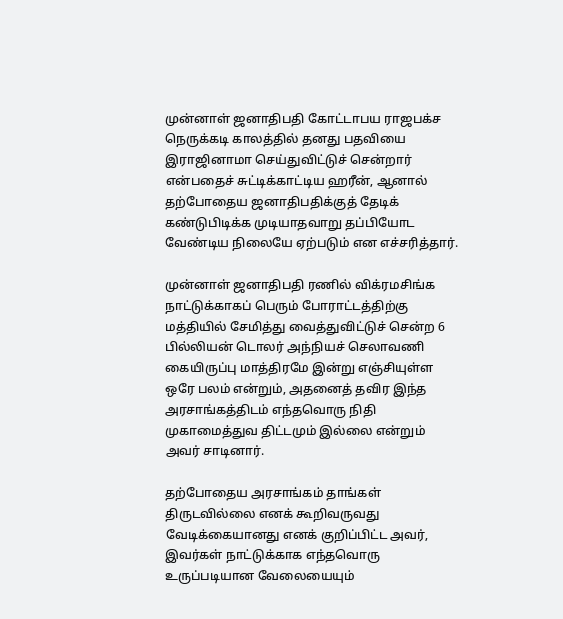முன்னாள் ஜனாதிபதி கோட்டாபய ராஜபக்ச நெருக்கடி காலத்தில் தனது பதவியை இராஜினாமா செய்துவிட்டுச் சென்றார் என்பதைச் சுட்டிக்காட்டிய ஹரீன், ஆனால் தற்போதைய ஜனாதிபதிக்குத் தேடிக் கண்டுபிடிக்க முடியாதவாறு தப்பியோட வேண்டிய நிலையே ஏற்படும் என எச்சரித்தார்.

முன்னாள் ஜனாதிபதி ரணில் விக்ரமசிங்க நாட்டுக்காகப் பெரும் போராட்டத்திற்கு மத்தியில் சேமித்து வைத்துவிட்டுச் சென்ற 6 பில்லியன் டொலர் அந்நியச் செலாவணி கையிருப்பு மாத்திரமே இன்று எஞ்சியுள்ள ஒரே பலம் என்றும், அதனைத் தவிர இந்த அரசாங்கத்திடம் எந்தவொரு நிதி முகாமைத்துவ திட்டமும் இல்லை என்றும் அவர் சாடினார்.

தற்போதைய அரசாங்கம் தாங்கள் திருடவில்லை எனக் கூறிவருவது வேடிக்கையானது எனக் குறிப்பிட்ட அவர், இவர்கள் நாட்டுக்காக எந்தவொரு உருப்படியான வேலையையும்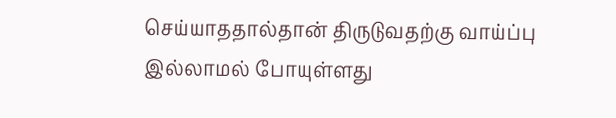செய்யாததால்தான் திருடுவதற்கு வாய்ப்பு இல்லாமல் போயுள்ளது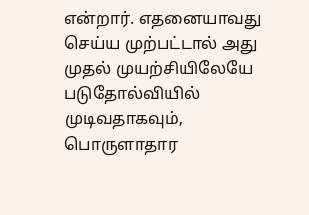என்றார். எதனையாவது செய்ய முற்பட்டால் அது முதல் முயற்சியிலேயே படுதோல்வியில் முடிவதாகவும், பொருளாதார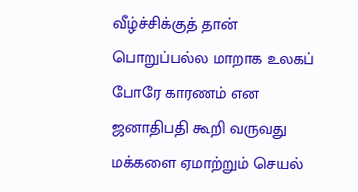வீழ்ச்சிக்குத் தான் பொறுப்பல்ல மாறாக உலகப் போரே காரணம் என ஜனாதிபதி கூறி வருவது மக்களை ஏமாற்றும் செயல்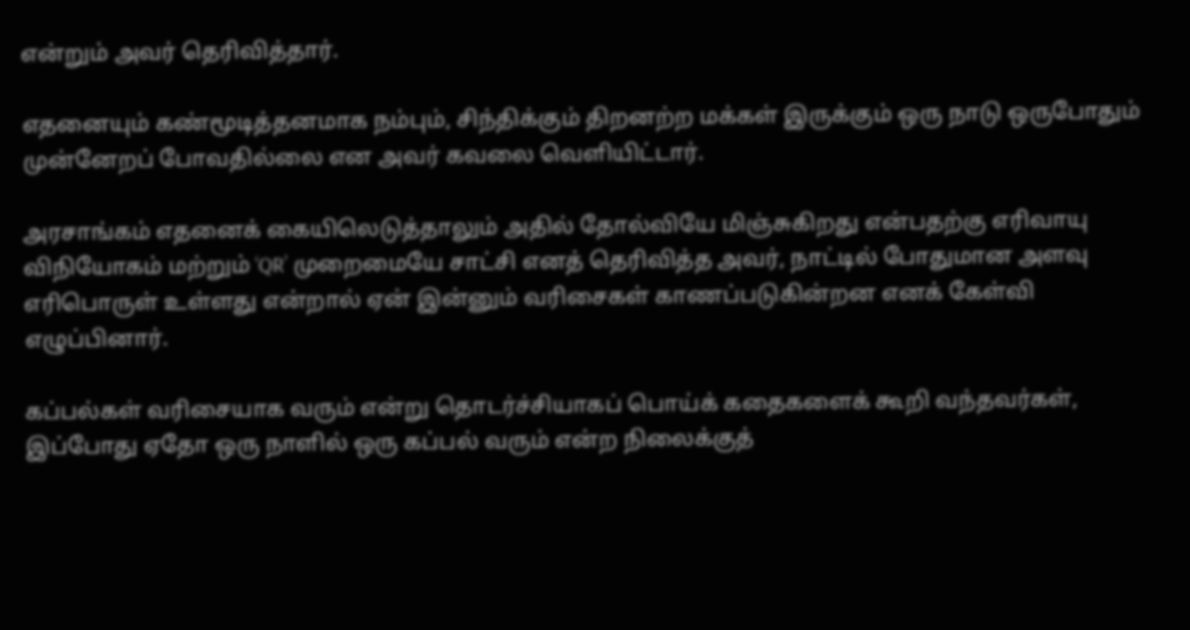என்றும் அவர் தெரிவித்தார்.

எதனையும் கண்மூடித்தனமாக நம்பும், சிந்திக்கும் திறனற்ற மக்கள் இருக்கும் ஒரு நாடு ஒருபோதும் முன்னேறப் போவதில்லை என அவர் கவலை வெளியிட்டார்.

அரசாங்கம் எதனைக் கையிலெடுத்தாலும் அதில் தோல்வியே மிஞ்சுகிறது என்பதற்கு எரிவாயு விநியோகம் மற்றும் ‘QR’ முறைமையே சாட்சி எனத் தெரிவித்த அவர், நாட்டில் போதுமான அளவு எரிபொருள் உள்ளது என்றால் ஏன் இன்னும் வரிசைகள் காணப்படுகின்றன எனக் கேள்வி எழுப்பினார்.

கப்பல்கள் வரிசையாக வரும் என்று தொடர்ச்சியாகப் பொய்க் கதைகளைக் கூறி வந்தவர்கள், இப்போது ஏதோ ஒரு நாளில் ஒரு கப்பல் வரும் என்ற நிலைக்குத்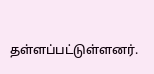தள்ளப்பட்டுள்ளனர்.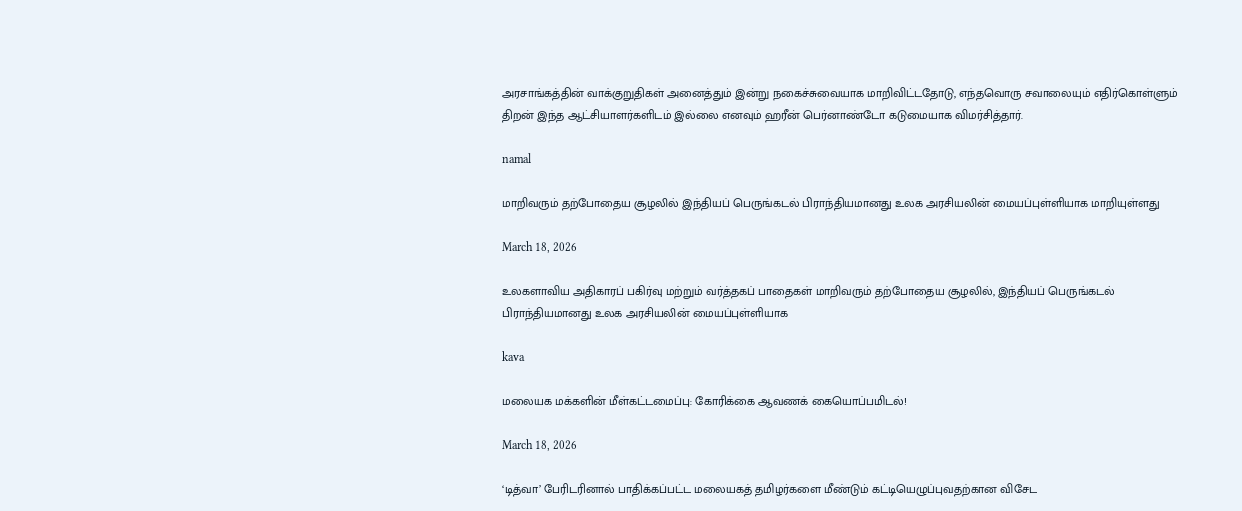அரசாங்கத்தின் வாக்குறுதிகள் அனைத்தும் இன்று நகைச்சுவையாக மாறிவிட்டதோடு, எந்தவொரு சவாலையும் எதிர்கொள்ளும் திறன் இந்த ஆட்சியாளர்களிடம் இல்லை எனவும் ஹரீன் பெர்னாண்டோ கடுமையாக விமர்சித்தார்.

namal

மாறிவரும் தற்போதைய சூழலில் இந்தியப் பெருங்கடல் பிராந்தியமானது உலக அரசியலின் மையப்புள்ளியாக மாறியுள்ளது

March 18, 2026

உலகளாவிய அதிகாரப் பகிர்வு மற்றும் வர்த்தகப் பாதைகள் மாறிவரும் தற்போதைய சூழலில், இந்தியப் பெருங்கடல் பிராந்தியமானது உலக அரசியலின் மையப்புள்ளியாக

kava

மலையக மக்களின் மீள்கட்டமைப்பு: கோரிக்கை ஆவணக் கையொப்பமிடல்!

March 18, 2026

‘டித்வா’ பேரிடரினால் பாதிக்கப்பட்ட மலையகத் தமிழர்களை மீண்டும் கட்டியெழுப்புவதற்கான விசேட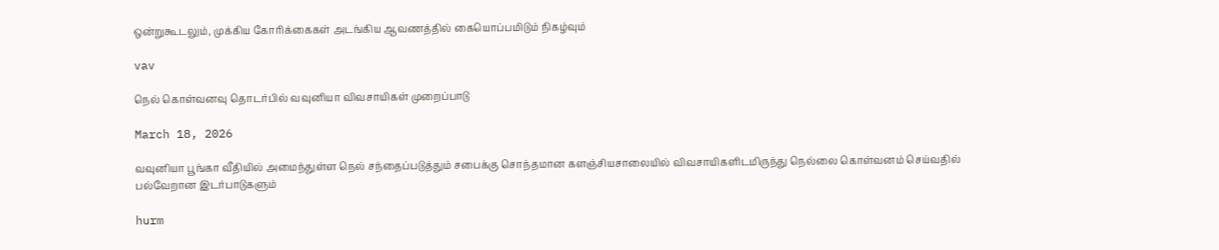ஒன்றுகூடலும், முக்கிய கோரிக்கைகள் அடங்கிய ஆவணத்தில் கையொப்பமிடும் நிகழ்வும்

vav

நெல் கொள்வனவு தொடர்பில் வவுனியா விவசாயிகள் முறைப்பாடு

March 18, 2026

வவுனியா பூங்கா வீதியில் அமைந்துள்ள நெல் சந்தைப்படுத்தும் சபைக்கு சொந்தமான களஞ்சியசாலையில் விவசாயிகளிடமிருந்து நெல்லை கொள்வனம் செய்வதில் பல்வேறான இடர்பாடுகளும்

hurm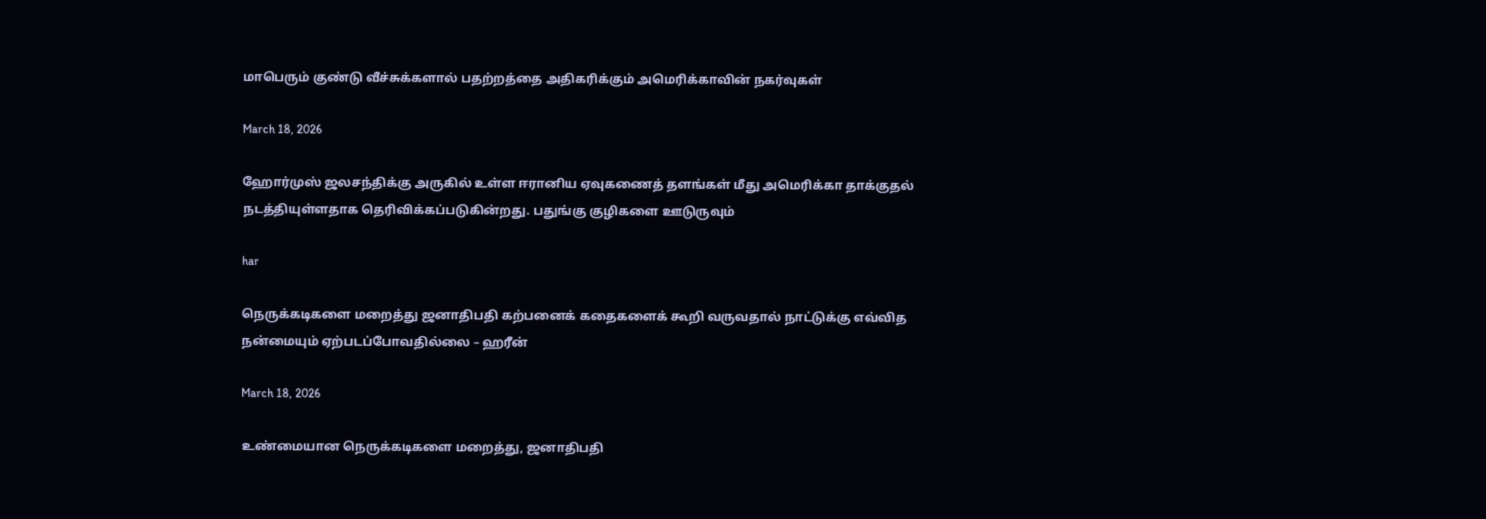மாபெரும் குண்டு வீச்சுக்களால் பதற்றத்தை அதிகரிக்கும் அமெரிக்காவின் நகர்வுகள்

March 18, 2026

ஹோர்முஸ் ஜலசந்திக்கு அருகில் உள்ள ஈரானிய ஏவுகணைத் தளங்கள் மீது அமெரிக்கா தாக்குதல் நடத்தியுள்ளதாக தெரிவிக்கப்படுகின்றது. பதுங்கு குழிகளை ஊடுருவும்

har

நெருக்கடிகளை மறைத்து ஜனாதிபதி கற்பனைக் கதைகளைக் கூறி வருவதால் நாட்டுக்கு எவ்வித நன்மையும் ஏற்படப்போவதில்லை – ஹரீன்

March 18, 2026

உண்மையான நெருக்கடிகளை மறைத்து, ஜனாதிபதி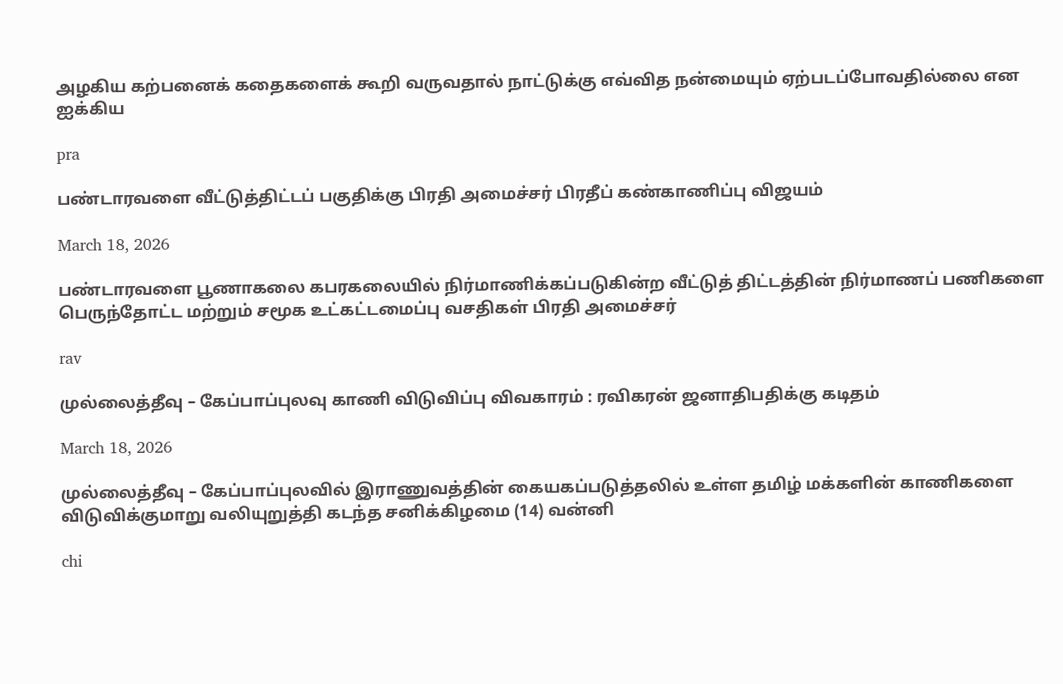அழகிய கற்பனைக் கதைகளைக் கூறி வருவதால் நாட்டுக்கு எவ்வித நன்மையும் ஏற்படப்போவதில்லை என ஐக்கிய

pra

பண்டாரவளை வீட்டுத்திட்டப் பகுதிக்கு பிரதி அமைச்சர் பிரதீப் கண்காணிப்பு விஜயம்

March 18, 2026

பண்டாரவளை பூணாகலை கபரகலையில் நிர்மாணிக்கப்படுகின்ற வீட்டுத் திட்டத்தின் நிர்மாணப் பணிகளை பெருந்தோட்ட மற்றும் சமூக உட்கட்டமைப்பு வசதிகள் பிரதி அமைச்சர்

rav

முல்லைத்தீவு – கேப்பாப்புலவு காணி விடுவிப்பு விவகாரம் : ரவிகரன் ஜனாதிபதிக்கு கடிதம்

March 18, 2026

முல்லைத்தீவு – கேப்பாப்புலவில் இராணுவத்தின் கையகப்படுத்தலில் உள்ள தமிழ் மக்களின் காணிகளை விடுவிக்குமாறு வலியுறுத்தி கடந்த சனிக்கிழமை (14) வன்னி

chi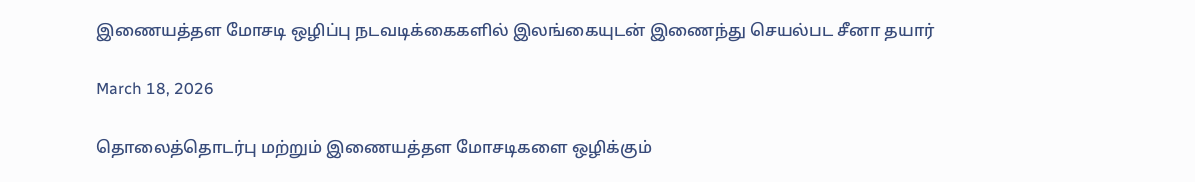இணையத்தள மோசடி ஒழிப்பு நடவடிக்கைகளில் இலங்கையுடன் இணைந்து செயல்பட சீனா தயார்

March 18, 2026

தொலைத்தொடர்பு மற்றும் இணையத்தள மோசடிகளை ஒழிக்கும்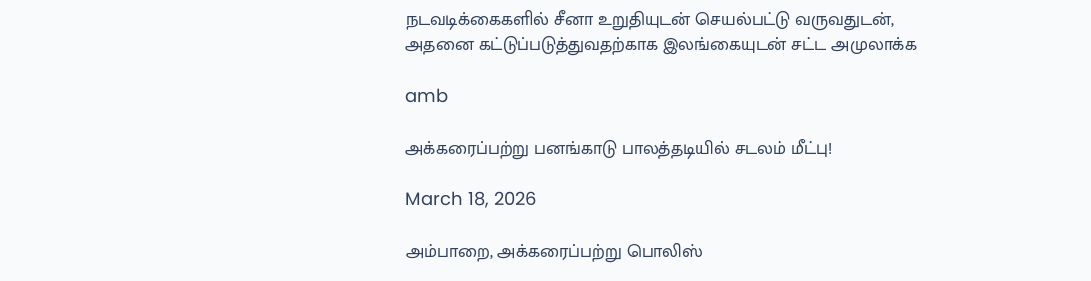நடவடிக்கைகளில் சீனா உறுதியுடன் செயல்பட்டு வருவதுடன், அதனை கட்டுப்படுத்துவதற்காக இலங்கையுடன் சட்ட அமுலாக்க

amb

அக்கரைப்பற்று பனங்காடு பாலத்தடியில் சடலம் மீட்பு!

March 18, 2026

அம்பாறை, அக்கரைப்பற்று பொலிஸ்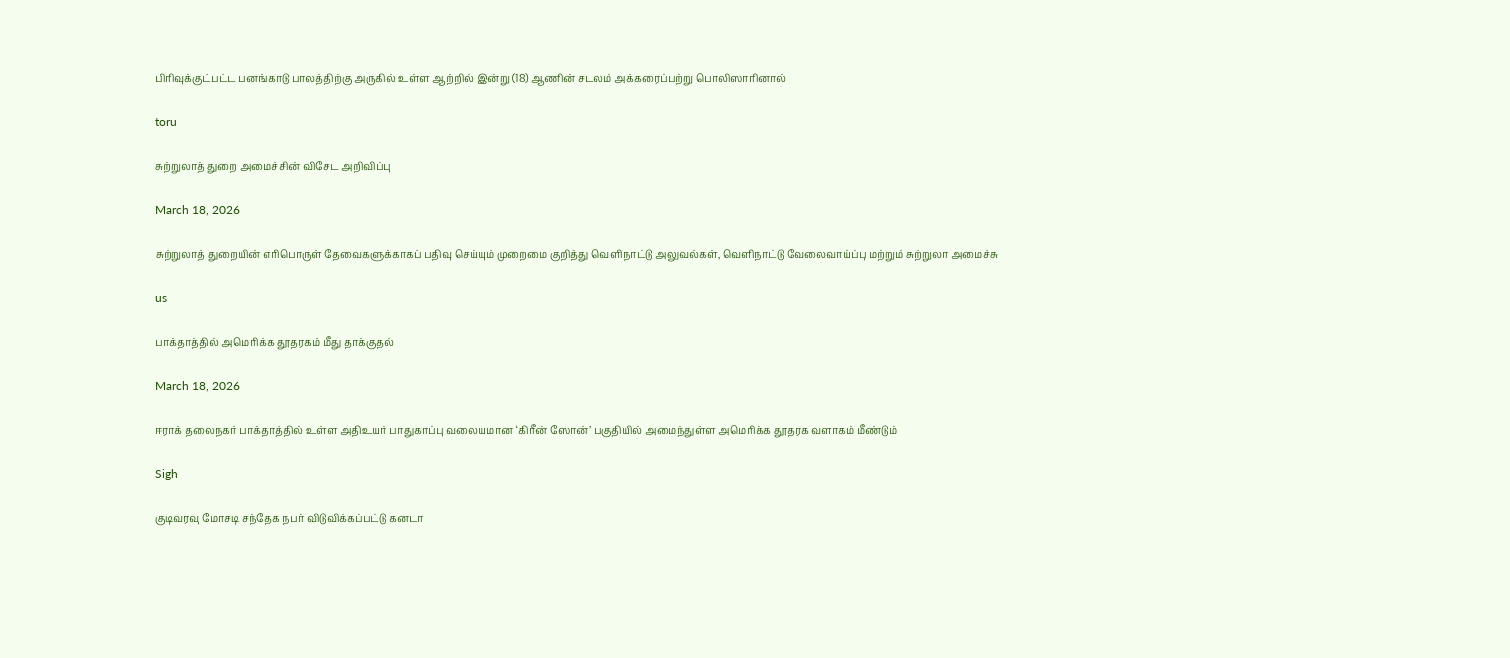பிரிவுக்குட்பட்ட பனங்காடு பாலத்திற்கு அருகில் உள்ள ஆற்றில் இன்று (18) ஆணின் சடலம் அக்கரைப்பற்று பொலிஸாரினால்

toru

சுற்றுலாத் துறை அமைச்சின் விசேட அறிவிப்பு

March 18, 2026

சுற்றுலாத் துறையின் எரிபொருள் தேவைகளுக்காகப் பதிவு செய்யும் முறைமை குறித்து வெளிநாட்டு அலுவல்கள், வெளிநாட்டு வேலைவாய்ப்பு மற்றும் சுற்றுலா அமைச்சு

us

பாக்தாத்தில் அமெரிக்க தூதரகம் மீது தாக்குதல்

March 18, 2026

ஈராக் தலைநகர் பாக்தாத்தில் உள்ள அதிஉயர் பாதுகாப்பு வலையமான ‘கிரீன் ஸோன்’ பகுதியில் அமைந்துள்ள அமெரிக்க தூதரக வளாகம் மீண்டும்

Sigh

குடிவரவு மோசடி சந்தேக நபர் விடுவிக்கப்பட்டு கனடா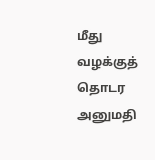மீது வழக்குத் தொடர அனுமதி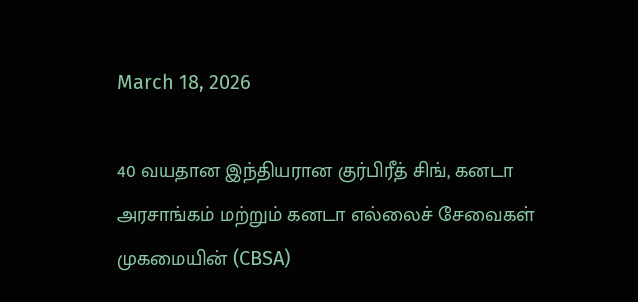March 18, 2026

40 வயதான இந்தியரான குர்பிரீத் சிங், கனடா அரசாங்கம் மற்றும் கனடா எல்லைச் சேவைகள் முகமையின் (CBSA)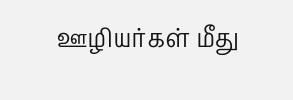ஊழியர்கள் மீது